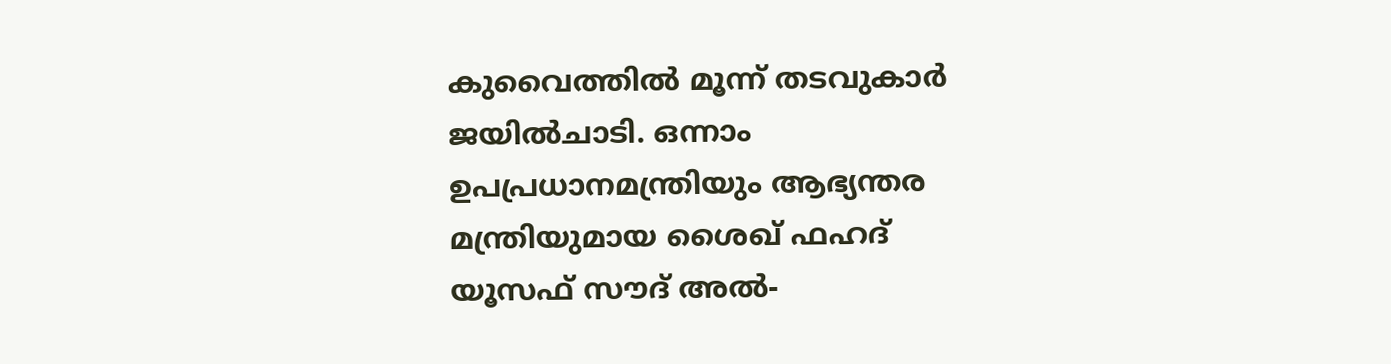കുവൈത്തിൽ മൂന്ന് തടവുകാർ ജയിൽചാടി. ഒന്നാം ഉപപ്രധാനമന്ത്രിയും ആഭ്യന്തര മന്ത്രിയുമായ ശൈഖ് ഫഹദ് യൂസഫ് സൗദ് അൽ-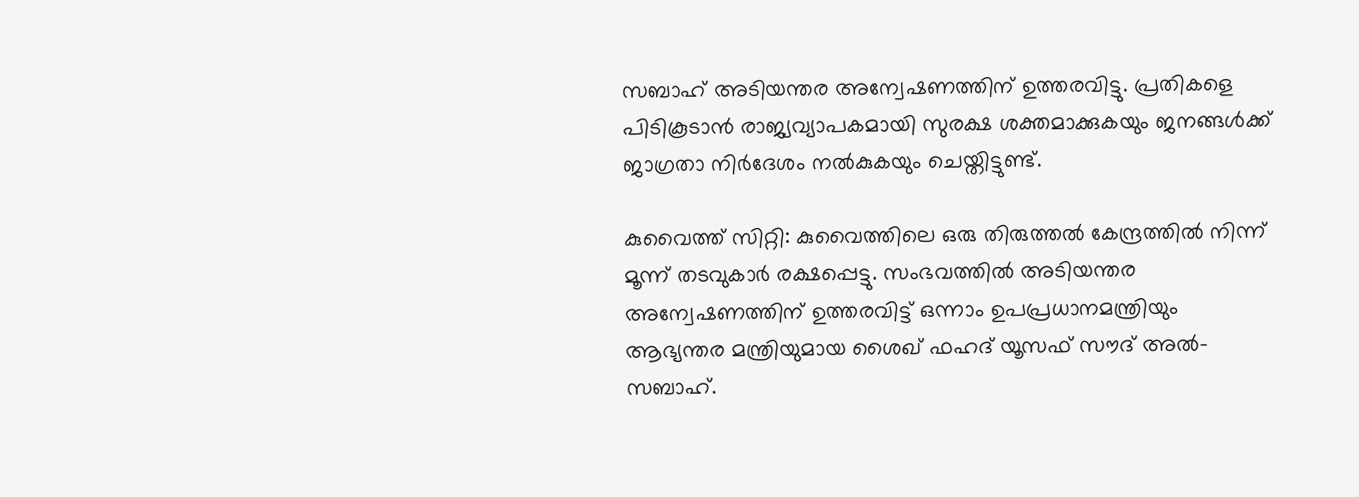സബാഹ് അടിയന്തര അന്വേഷണത്തിന് ഉത്തരവിട്ടു. പ്രതികളെ പിടികൂടാൻ രാജ്യവ്യാപകമായി സുരക്ഷ ശക്തമാക്കുകയും ജനങ്ങൾക്ക് ജാഗ്രതാ നിർദേശം നൽകുകയും ചെയ്തിട്ടുണ്ട്.

കുവൈത്ത് സിറ്റി: കുവൈത്തിലെ ഒരു തിരുത്തൽ കേന്ദ്രത്തിൽ നിന്ന് മൂന്ന് തടവുകാർ രക്ഷപ്പെട്ടു. സംഭവത്തിൽ അടിയന്തര അന്വേഷണത്തിന് ഉത്തരവിട്ട് ഒന്നാം ഉപപ്രധാനമന്ത്രിയും ആഭ്യന്തര മന്ത്രിയുമായ ശൈഖ് ഫഹദ് യൂസഫ് സൗദ് അൽ-സബാഹ്.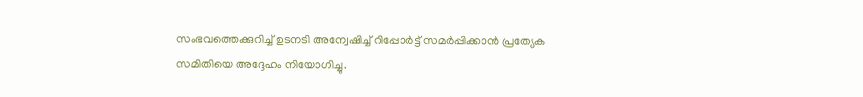സംഭവത്തെക്കുറിച്ച് ഉടനടി അന്വേഷിച്ച് റിപ്പോർട്ട് സമർപ്പിക്കാൻ പ്രത്യേക സമിതിയെ അദ്ദേഹം നിയോഗിച്ചു.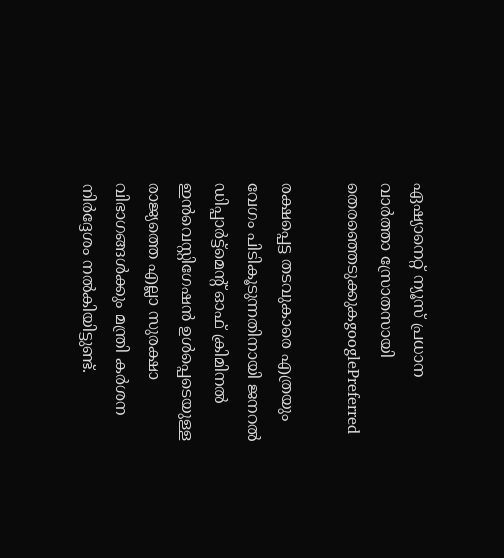ഏഷ്യാനെറ്റ് ന്യൂസ് പ്രധാന വാർത്താ സ്രോതസായി തെരഞ്ഞെടുക്കുകgooglePreferred

രക്ഷപ്പെട്ട തടവുകാരെ എത്രയും വേഗം പിടികൂടുന്നതിനായി ജനറൽ ഡിപ്പാർട്ട്മെന്‍റ് ഓഫ് ക്രിമിനൽ ഇൻവെസ്റ്റിഗേഷൻ ഉൾപ്പെടെയുള്ള രാജ്യത്തെ എല്ലാ സുരക്ഷാ വിഭാഗങ്ങൾക്കും മന്ത്രി കർശന നിർദ്ദേശം നൽകിയിട്ടുണ്ട്.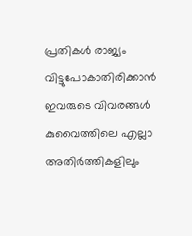പ്രതികൾ രാജ്യം വിട്ടുപോകാതിരിക്കാൻ ഇവരുടെ വിവരങ്ങൾ കുവൈത്തിലെ എല്ലാ അതിർത്തികളിലും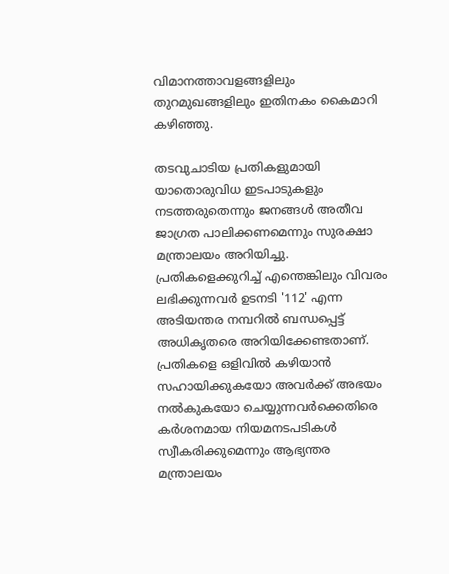വിമാനത്താവളങ്ങളിലും തുറമുഖങ്ങളിലും ഇതിനകം കൈമാറി കഴിഞ്ഞു.

തടവുചാടിയ പ്രതികളുമായി യാതൊരുവിധ ഇടപാടുകളും നടത്തരുതെന്നും ജനങ്ങൾ അതീവ ജാഗ്രത പാലിക്കണമെന്നും സുരക്ഷാ മന്ത്രാലയം അറിയിച്ചു. പ്രതികളെക്കുറിച്ച് എന്തെങ്കിലും വിവരം ലഭിക്കുന്നവർ ഉടനടി '112' എന്ന അടിയന്തര നമ്പറിൽ ബന്ധപ്പെട്ട് അധികൃതരെ അറിയിക്കേണ്ടതാണ്. പ്രതികളെ ഒളിവിൽ കഴിയാൻ സഹായിക്കുകയോ അവർക്ക് അഭയം നൽകുകയോ ചെയ്യുന്നവർക്കെതിരെ കർശനമായ നിയമനടപടികൾ സ്വീകരിക്കുമെന്നും ആഭ്യന്തര മന്ത്രാലയം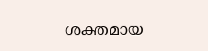ശക്തമായ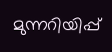മുന്നറിയിപ്പ്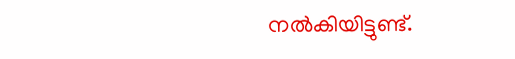നൽകിയിട്ടുണ്ട്.